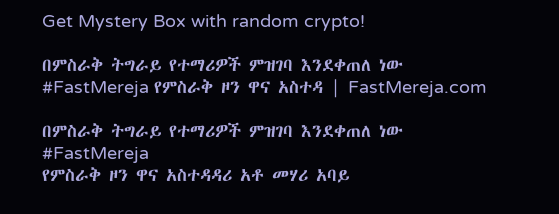Get Mystery Box with random crypto!

በምስራቅ ትግራይ የተማሪዎች ምዝገባ እንደቀጠለ ነው #FastMereja የምስራቅ ዞን ዋና አስተዳ | FastMereja.com

በምስራቅ ትግራይ የተማሪዎች ምዝገባ እንደቀጠለ ነው
#FastMereja
የምስራቅ ዞን ዋና አስተዳዳሪ አቶ መሃሪ አባይ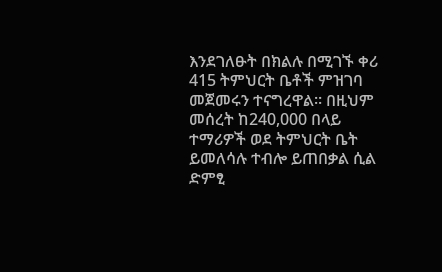እንደገለፁት በክልሉ በሚገኙ ቀሪ 415 ትምህርት ቤቶች ምዝገባ መጀመሩን ተናግረዋል። በዚህም መሰረት ከ240,000 በላይ ተማሪዎች ወደ ትምህርት ቤት ይመለሳሉ ተብሎ ይጠበቃል ሲል ድምፂ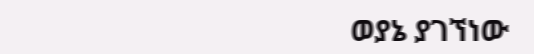ወያኔ ያገኘነው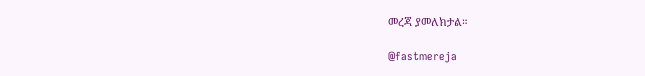መረጃ ያመለክታል።

@fastmereja